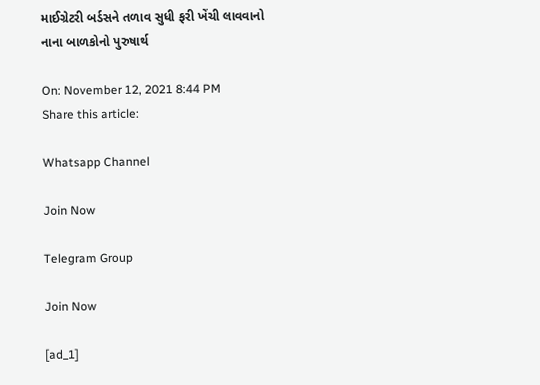માઈગ્રેટરી બર્ડસને તળાવ સુધી ફરી ખેંચી લાવવાનો નાના બાળકોનો પુરુષાર્થ

On: November 12, 2021 8:44 PM
Share this article:

Whatsapp Channel

Join Now

Telegram Group

Join Now

[ad_1]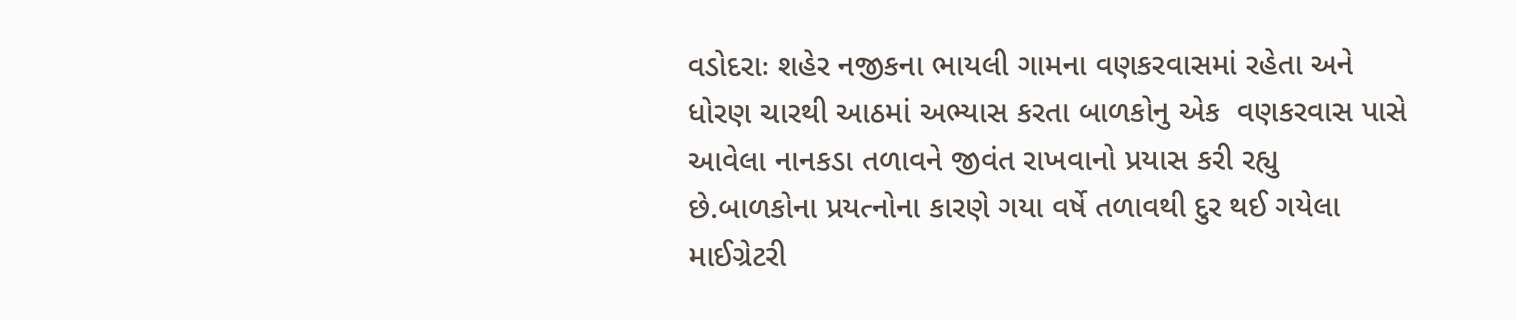વડોદરાઃ શહેર નજીકના ભાયલી ગામના વણકરવાસમાં રહેતા અને ધોરણ ચારથી આઠમાં અભ્યાસ કરતા બાળકોનુ એક  વણકરવાસ પાસે આવેલા નાનકડા તળાવને જીવંત રાખવાનો પ્રયાસ કરી રહ્યુ છે.બાળકોના પ્રયત્નોના કારણે ગયા વર્ષે તળાવથી દુર થઈ ગયેલા માઈગ્રેટરી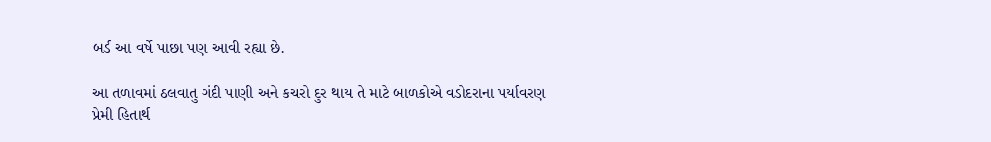બર્ડ આ વર્ષે પાછા પણ આવી રહ્યા છે.

આ તળાવમાં ઠલવાતુ ગંદી પાણી અને કચરો દુર થાય તે માટે બાળકોએ વડોદરાના પર્યાવરણ પ્રેમી હિતાર્થ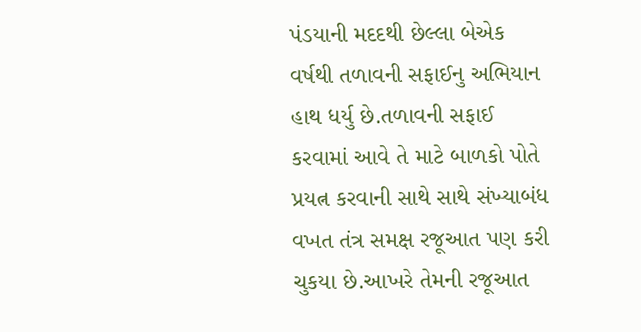પંડયાની મદદથી છેલ્લા બેએક વર્ષથી તળાવની સફાઈનુ અભિયાન હાથ ધર્યુ છે.તળાવની સફાઈ કરવામાં આવે તે માટે બાળકો પોતે પ્રયત્ન કરવાની સાથે સાથે સંખ્યાબંધ વખત તંત્ર સમક્ષ રજૂઆત પણ કરી ચુકયા છે.આખરે તેમની રજૂઆત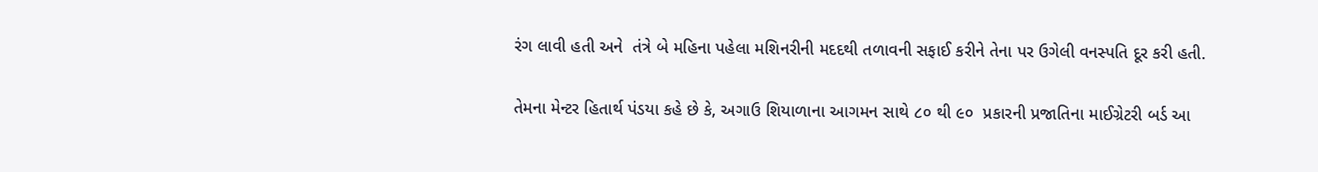રંગ લાવી હતી અને  તંત્રે બે મહિના પહેલા મશિનરીની મદદથી તળાવની સફાઈ કરીને તેના પર ઉગેલી વનસ્પતિ દૂર કરી હતી.

તેમના મેન્ટર હિતાર્થ પંડયા કહે છે કે, અગાઉ શિયાળાના આગમન સાથે ૮૦ થી ૯૦  પ્રકારની પ્રજાતિના માઈગ્રેટરી બર્ડ આ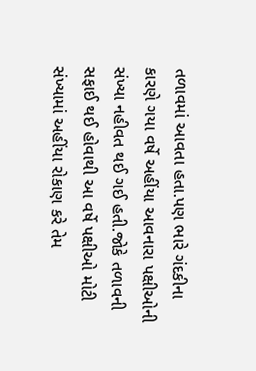તળાવમાં આવતા હતા.પણ ભારે ગંદકીના કારણે ગયા વર્ષે અહીંયા આવનારા પક્ષીઓની સંખ્યા નહીવત થઈ ગઈ હતી.જોકે તળાવની સફાઈ થઈ હોવાથી આ વર્ષે પક્ષીઓ મોટી સંખ્યામાં અહીંયા રોકાણ કરે તેમ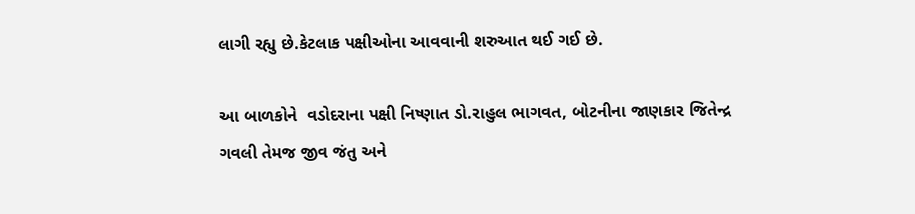લાગી રહ્યુ છે.કેટલાક પક્ષીઓના આવવાની શરુઆત થઈ ગઈ છે.

આ બાળકોને  વડોદરાના પક્ષી નિષ્ણાત ડો.રાહુલ ભાગવત, બોટનીના જાણકાર જિતેન્દ્ર ગવલી તેમજ જીવ જંતુ અને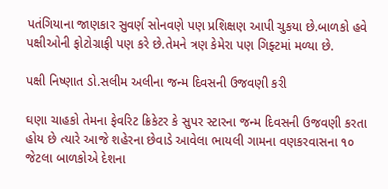પતંગિયાના જાણકાર સુવર્ણ સોનવણે પણ પ્રશિક્ષણ આપી ચુકયા છે.બાળકો હવે પક્ષીઓની ફોટોગ્રાફી પણ કરે છે.તેમને ત્રણ કેમેરા પણ ગિફ્ટમાં મળ્યા છે.

પક્ષી નિષ્ણાત ડો.સલીમ અલીના જન્મ દિવસની ઉજવણી કરી

ઘણા ચાહકો તેમના ફેવરિટ ક્રિકેટર કે સુપર સ્ટારના જન્મ દિવસની ઉજવણી કરતા હોય છે ત્યારે આજે શહેરના છેવાડે આવેલા ભાયલી ગામના વણકરવાસના ૧૦ જેટલા બાળકોએ દેશના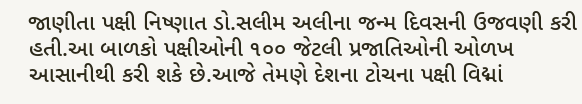જાણીતા પક્ષી નિષ્ણાત ડો.સલીમ અલીના જન્મ દિવસની ઉજવણી કરી હતી.આ બાળકો પક્ષીઓની ૧૦૦ જેટલી પ્રજાતિઓની ઓળખ આસાનીથી કરી શકે છે.આજે તેમણે દેશના ટોચના પક્ષી વિદ્માં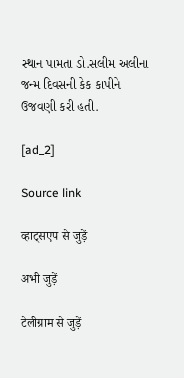સ્થાન પામતા ડો.સલીમ અલીના જન્મ દિવસની કેક કાપીને ઉજવણી કરી હતી.

[ad_2]

Source link

व्हाट्सएप से जुड़ें

अभी जुड़ें

टेलीग्राम से जुड़ें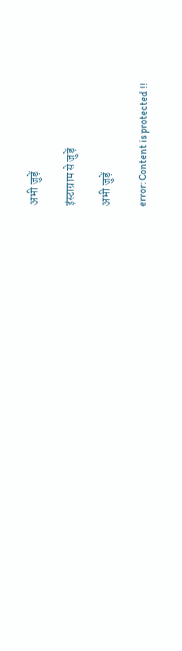अभी जुड़ें

इंस्टाग्राम से जुड़ें

अभी जुड़ें

error: Content is protected !!